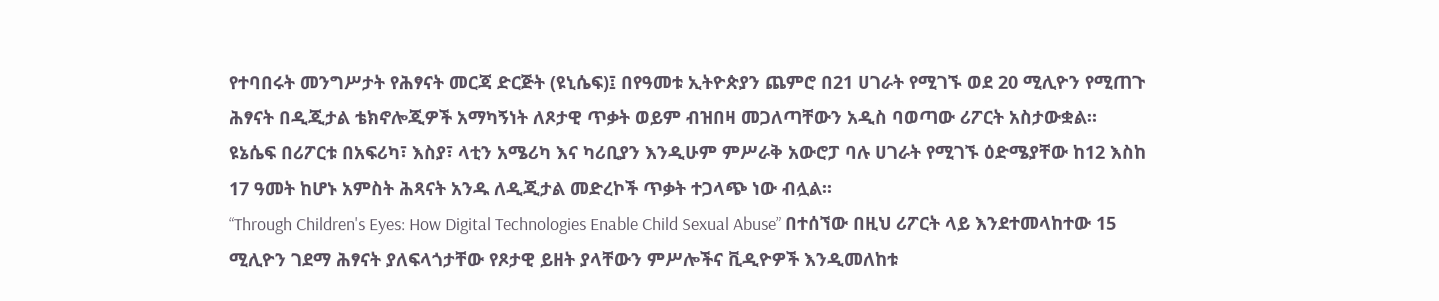የተባበሩት መንግሥታት የሕፃናት መርጃ ድርጅት (ዩኒሴፍ)፤ በየዓመቱ ኢትዮጵያን ጨምሮ በ21 ሀገራት የሚገኙ ወደ 20 ሚሊዮን የሚጠጉ ሕፃናት በዲጂታል ቴክኖሎጂዎች አማካኝነት ለጾታዊ ጥቃት ወይም ብዝበዛ መጋለጣቸውን አዲስ ባወጣው ሪፖርት አስታውቋል።
ዩኔሴፍ በሪፖርቱ በአፍሪካ፣ እስያ፣ ላቲን አሜሪካ እና ካሪቢያን እንዲሁም ምሥራቅ አውሮፓ ባሉ ሀገራት የሚገኙ ዕድሜያቸው ከ12 እስከ 17 ዓመት ከሆኑ አምስት ሕጻናት አንዱ ለዲጂታል መድረኮች ጥቃት ተጋላጭ ነው ብሏል፡፡
“Through Children's Eyes: How Digital Technologies Enable Child Sexual Abuse” በተሰኘው በዚህ ሪፖርት ላይ እንደተመላከተው 15 ሚሊዮን ገደማ ሕፃናት ያለፍላጎታቸው የጾታዊ ይዘት ያላቸውን ምሥሎችና ቪዲዮዎች እንዲመለከቱ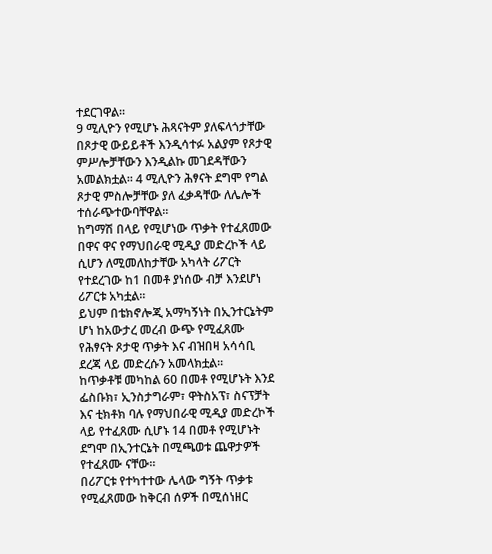ተደርገዋል።
9 ሚሊዮን የሚሆኑ ሕጻናትም ያለፍላጎታቸው በጾታዊ ውይይቶች እንዲሳተፉ አልያም የጾታዊ ምሥሎቻቸውን እንዲልኩ መገደዳቸውን አመልክቷል፡፡ 4 ሚሊዮን ሕፃናት ደግሞ የግል ጾታዊ ምስሎቻቸው ያለ ፈቃዳቸው ለሌሎች ተሰራጭተውባቸዋል።
ከግማሽ በላይ የሚሆነው ጥቃት የተፈጸመው በዋና ዋና የማህበራዊ ሚዲያ መድረኮች ላይ ሲሆን ለሚመለከታቸው አካላት ሪፖርት የተደረገው ከ1 በመቶ ያነሰው ብቻ እንደሆነ ሪፖርቱ አካቷል።
ይህም በቴክኖሎጂ አማካኝነት በኢንተርኔትም ሆነ ከአውታረ መረብ ውጭ የሚፈጸሙ የሕፃናት ጾታዊ ጥቃት እና ብዝበዛ አሳሳቢ ደረጃ ላይ መድረሱን አመላክቷል።
ከጥቃቶቹ መካከል 60 በመቶ የሚሆኑት እንደ ፌስቡክ፣ ኢንስታግራም፣ ዋትስአፕ፣ ስናፕቻት እና ቲክቶክ ባሉ የማህበራዊ ሚዲያ መድረኮች ላይ የተፈጸሙ ሲሆኑ 14 በመቶ የሚሆኑት ደግሞ በኢንተርኔት በሚጫወቱ ጨዋታዎች የተፈጸሙ ናቸው።
በሪፖርቱ የተካተተው ሌላው ግኝት ጥቃቱ የሚፈጸመው ከቅርብ ሰዎች በሚሰነዘር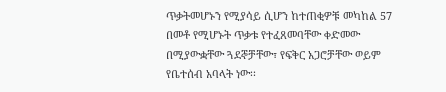ጥቃትመሆኑን የሚያሳይ ሲሆን ከተጠቂዎቹ መካከል 57 በመቶ የሚሆኑት ጥቃቱ የተፈጸመባቸው ቀድመው በሚያውቋቸው ጓደኞቻቸው፣ የፍቅር አጋሮቻቸው ወይም የቤተሰብ አባላት ነው፡፡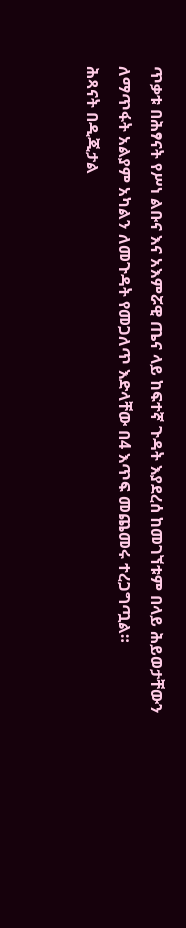ጥቃቱ በሕፃናት የሥነ ልቡና እና አእምሯዊ ጤና ላይ ከፍተኛ ጉዳት እያደረሰ ከመገኘቱም በላይ ሕይወታቸውን ለማጥፋት አልያም አካልን ለመጉዳት የመጋለጥ እድላቸው በ4 እጥፍ መጨመሩ ተረጋግጧል።
ሕጻናት በዲጂታል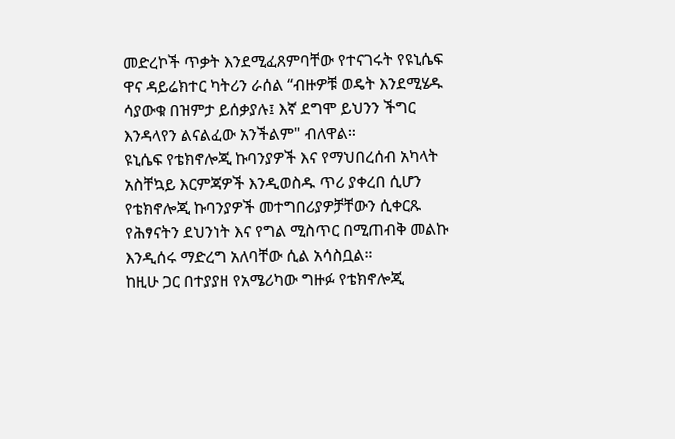መድረኮች ጥቃት እንደሚፈጸምባቸው የተናገሩት የዩኒሴፍ ዋና ዳይሬክተር ካትሪን ራሰል “ብዙዎቹ ወዴት እንደሚሄዱ ሳያውቁ በዝምታ ይሰቃያሉ፤ እኛ ደግሞ ይህንን ችግር እንዳላየን ልናልፈው አንችልም" ብለዋል።
ዩኒሴፍ የቴክኖሎጂ ኩባንያዎች እና የማህበረሰብ አካላት አስቸኳይ እርምጃዎች እንዲወስዱ ጥሪ ያቀረበ ሲሆን የቴክኖሎጂ ኩባንያዎች መተግበሪያዎቻቸውን ሲቀርጹ የሕፃናትን ደህንነት እና የግል ሚስጥር በሚጠብቅ መልኩ እንዲሰሩ ማድረግ አለባቸው ሲል አሳስቧል።
ከዚሁ ጋር በተያያዘ የአሜሪካው ግዙፉ የቴክኖሎጂ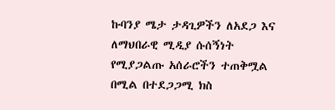ኩባንያ ሜታ ታዳጊዎችን ለአደጋ እና ለማህበራዊ ሚዲያ ሱሰኝነት የሚያጋልጡ አሰራሮችን ተጠቅሟል በሚል በተደጋጋሚ ክስ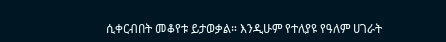ሲቀርብበት መቆየቱ ይታወቃል። እንዲሁም የተለያዩ የዓለም ሀገራት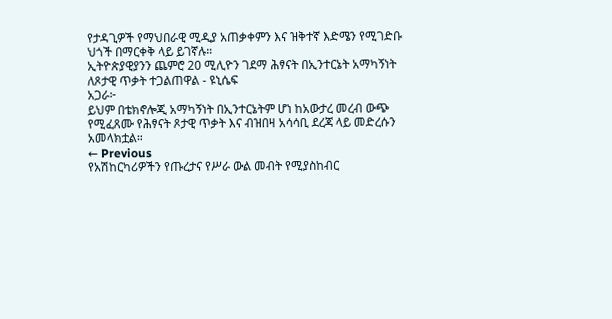የታዳጊዎች የማህበራዊ ሚዲያ አጠቃቀምን እና ዝቅተኛ እድሜን የሚገድቡ ህጎች በማርቀቅ ላይ ይገኛሉ።
ኢትዮጵያዊያንን ጨምሮ 20 ሚሊዮን ገደማ ሕፃናት በኢንተርኔት አማካኝነት ለጾታዊ ጥቃት ተጋልጠዋል - ዩኒሴፍ
አጋራ፦
ይህም በቴክኖሎጂ አማካኝነት በኢንተርኔትም ሆነ ከአውታረ መረብ ውጭ የሚፈጸሙ የሕፃናት ጾታዊ ጥቃት እና ብዝበዛ አሳሳቢ ደረጃ ላይ መድረሱን አመላክቷል።
← Previous
የአሽከርካሪዎችን የጡረታና የሥራ ውል መብት የሚያስከብር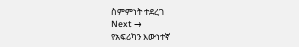ስምምነት ተደረገ
Next →
የአፍሪካን እውነተኛ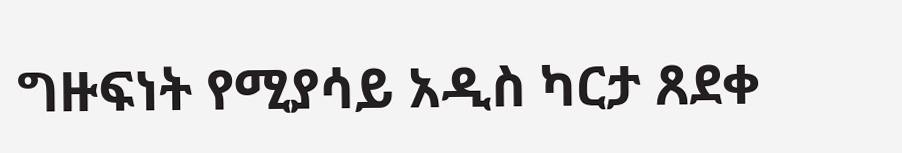ግዙፍነት የሚያሳይ አዲስ ካርታ ጸደቀ